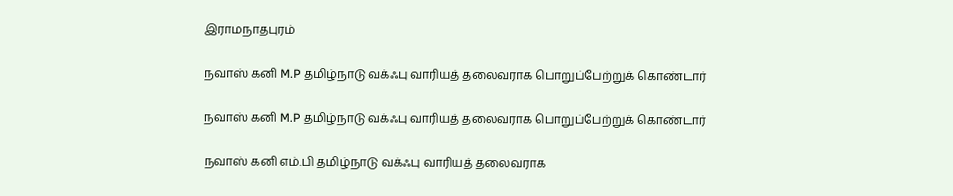இராமநாதபுரம்

நவாஸ் கனி M.P தமிழ்நாடு வக்ஃபு வாரியத் தலைவராக பொறுப்பேற்றுக் கொண்டார்

நவாஸ் கனி M.P தமிழ்நாடு வக்ஃபு வாரியத் தலைவராக பொறுப்பேற்றுக் கொண்டார்

நவாஸ் கனி எம்.பி தமிழ்நாடு வக்ஃபு வாரியத் தலைவராக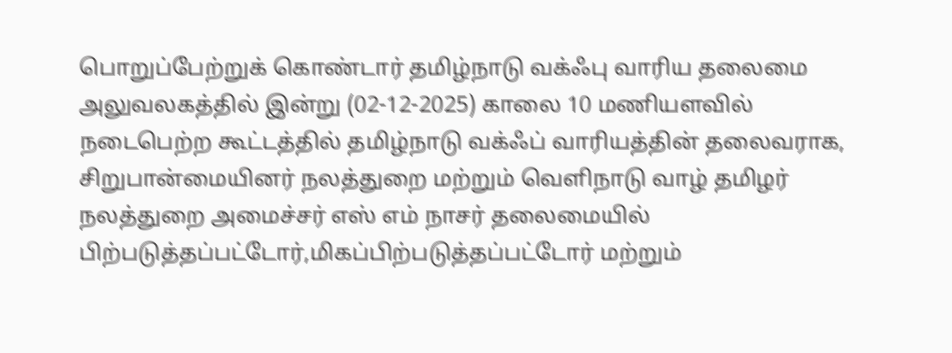பொறுப்பேற்றுக் கொண்டார் தமிழ்நாடு வக்ஃபு வாரிய தலைமை அலுவலகத்தில் இன்று (02-12-2025) காலை 10 மணியளவில் நடைபெற்ற கூட்டத்தில் தமிழ்நாடு வக்ஃப் வாரியத்தின் தலைவராக,
சிறுபான்மையினர் நலத்துறை மற்றும் வெளிநாடு வாழ் தமிழர் நலத்துறை அமைச்சர் எஸ் எம் நாசர் தலைமையில் பிற்படுத்தப்பட்டோர்,மிகப்பிற்படுத்தப்பட்டோர் மற்றும்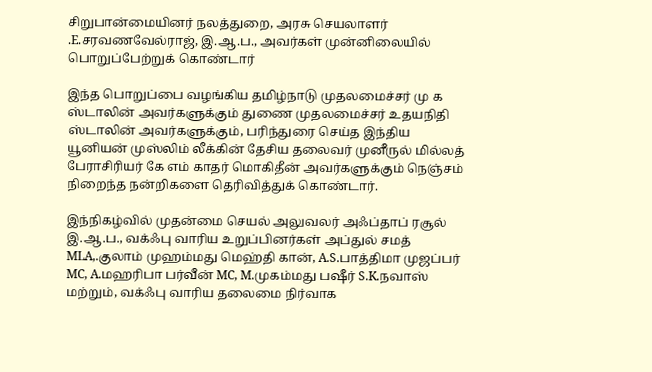சிறுபான்மையினர் நலத்துறை, அரசு செயலாளர் .E.சரவணவேல்ராஜ், இ.ஆ.ப., அவர்கள் முன்னிலையில் பொறுப்பேற்றுக் கொண்டார்

இந்த பொறுப்பை வழங்கிய தமிழ்நாடு முதலமைச்சர் மு க ஸ்டாலின் அவர்களுக்கும் துணை முதலமைச்சர் உதயநிதி ஸ்டாலின் அவர்களுக்கும், பரிந்துரை செய்த இந்திய யூனியன் முஸ்லிம் லீக்கின் தேசிய தலைவர் முனீருல் மில்லத் பேராசிரியர் கே எம் காதர் மொகிதீன் அவர்களுக்கும் நெஞ்சம் நிறைந்த நன்றிகளை தெரிவித்துக் கொண்டார்.

இந்நிகழ்வில் முதன்மை செயல் அலுவலர் அஃப்தாப் ரசூல் இ.ஆ.ப., வக்ஃபு வாரிய உறுப்பினர்கள் அப்துல் சமத் MLA,.குலாம் முஹம்மது மெஹ்தி கான், A.S.பாத்திமா முஜப்பர் MC, A.மஹரிபா பர்வீன் MC, M.முகம்மது பஷீர் S.K.நவாஸ் மற்றும், வக்ஃபு வாரிய தலைமை நிர்வாக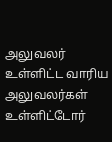அலுவலர் உள்ளிட்ட வாரிய அலுவலர்கள் உள்ளிட்டோர்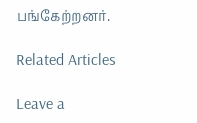பங்கேற்றனர்.

Related Articles

Leave a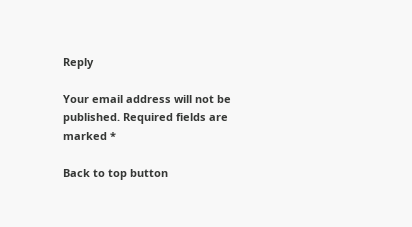Reply

Your email address will not be published. Required fields are marked *

Back to top button